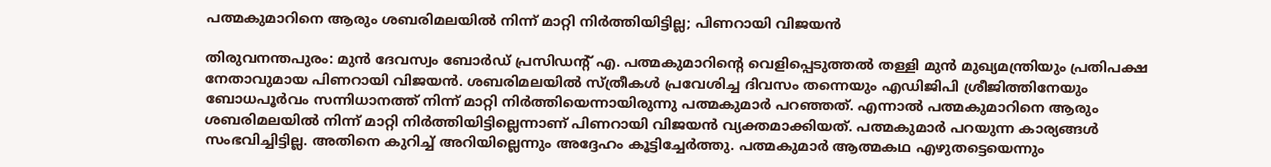പത്മകുമാറിനെ ആരും ശബരിമലയിൽ നിന്ന് മാറ്റി നിർത്തിയിട്ടില്ല; പിണറായി വിജയൻ

തിരുവനന്തപുരം: മുൻ ദേവസ്വം ബോർഡ് പ്രസിഡന്‍റ് എ. പത്മകുമാറിന്റെ വെളിപ്പെടുത്തല്‍ തള്ളി മുന്‍ മുഖ്യമന്ത്രിയും പ്രതിപക്ഷ നേതാവുമായ പിണറായി വിജയന്‍. ശബരിമലയിൽ സ്ത്രീകൾ പ്രവേശിച്ച ദിവസം തന്നെയും എഡിജിപി ശ്രീജിത്തിനേയും ബോധപൂർവം സന്നിധാനത്ത് നിന്ന് മാറ്റി നിർത്തിയെന്നായിരുന്നു പത്മകുമാർ പറഞ്ഞത്. എന്നാൽ പത്മകുമാറിനെ ആരും ശബരിമലയിൽ നിന്ന് മാറ്റി നിർത്തിയിട്ടില്ലെന്നാണ് പിണറായി വിജയന്‍ വ്യക്തമാക്കിയത്. പത്മകുമാർ പറയുന്ന കാര്യങ്ങൾ സംഭവിച്ചിട്ടില്ല. അതിനെ കുറിച്ച് അറിയില്ലെന്നും അദ്ദേഹം കൂട്ടിച്ചേര്‍ത്തു. പത്മകുമാർ ആത്മകഥ എഴുതട്ടെയെന്നും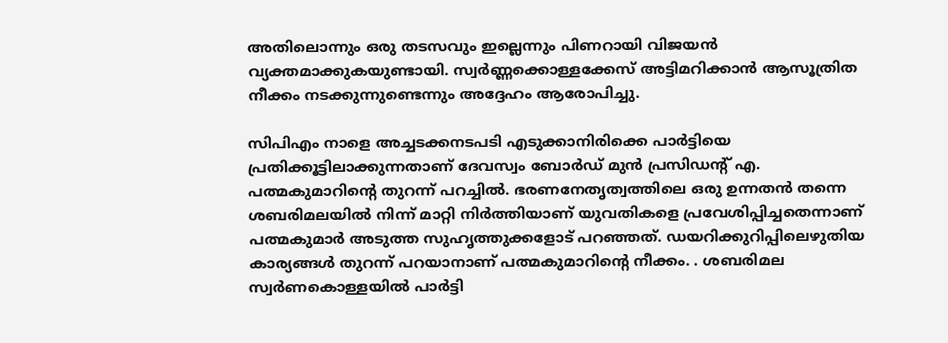അതിലൊന്നും ഒരു തടസവും ഇല്ലെന്നും പിണറായി വിജയൻ വ്യക്തമാക്കുകയുണ്ടായി. സ്വർണ്ണക്കൊള്ളക്കേസ് അട്ടിമറിക്കാൻ ആസൂത്രിത നീക്കം നടക്കുന്നുണ്ടെന്നും അദ്ദേഹം ആരോപിച്ചു.

സിപിഎം നാളെ അച്ചടക്കനടപടി എടുക്കാനിരിക്കെ പാർട്ടിയെ പ്രതിക്കൂട്ടിലാക്കുന്നതാണ് ദേവസ്വം ബോർഡ് മുൻ പ്രസിഡന്‍റ് എ. പത്മകുമാറിന്‍റെ തുറന്ന് പറച്ചില്‍. ഭരണനേതൃത്വത്തിലെ ഒരു ഉന്നതൻ തന്നെ ശബരിമലയിൽ നിന്ന് മാറ്റി നിർത്തിയാണ് യുവതികളെ പ്രവേശിപ്പിച്ചതെന്നാണ് പത്മകുമാർ അടുത്ത സുഹൃത്തുക്കളോട് പറഞ്ഞത്. ഡയറിക്കുറിപ്പിലെഴുതിയ കാര്യങ്ങൾ തുറന്ന് പറയാനാണ് പത്മകുമാറിൻ്റെ നീക്കം. . ശബരിമല സ്വർണകൊള്ളയിൽ പാർട്ടി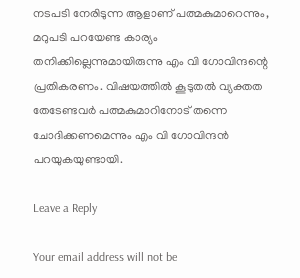നടപടി നേരിടുന്ന ആളാണ് പത്മകുമാറെന്നും, മറുപടി പറയേണ്ട കാര്യം തനിക്കില്ലെന്നുമായിരുന്നു എം വി ഗോവിന്ദന്റെ പ്രതികരണം. വിഷയത്തിൽ കൂടുതൽ വ്യക്തത തേടേണ്ടവർ പത്മകുമാറിനോട് തന്നെ ചോദിക്കണമെന്നും എം വി ഗോവിന്ദൻ പറയുകയുണ്ടായി.

Leave a Reply

Your email address will not be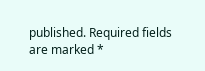published. Required fields are marked *